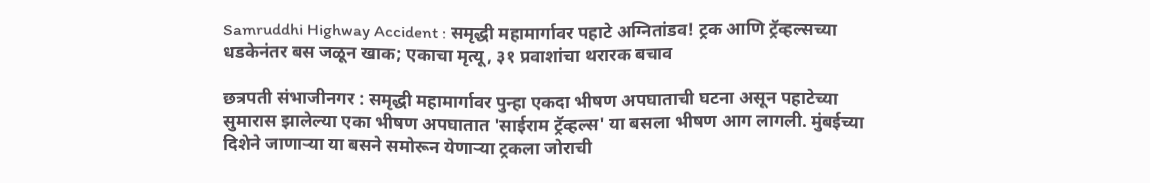Samruddhi Highway Accident : समृद्धी महामार्गावर पहाटे अग्नितांडव! ट्रक आणि ट्रॅव्हल्सच्या धडकेनंतर बस जळून खाक; एकाचा मृत्यू, ३१ प्रवाशांचा थरारक बचाव

छत्रपती संभाजीनगर : समृद्धी महामार्गावर पुन्हा एकदा भीषण अपघाताची घटना असून पहाटेच्या सुमारास झालेल्या एका भीषण अपघातात 'साईराम ट्रॅव्हल्स' या बसला भीषण आग लागली. मुंबईच्या दिशेने जाणाऱ्या या बसने समोरून येणाऱ्या ट्रकला जोराची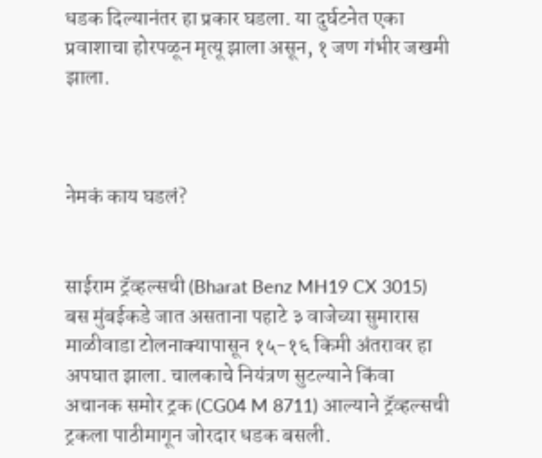धडक दिल्यानंतर हा प्रकार घडला. या दुर्घटनेत एका प्रवाशाचा होरपळून मृत्यू झाला असून, १ जण गंभीर जखमी झाला.



नेमकं काय घडलं?


साईराम ट्रॅव्हल्सची (Bharat Benz MH19 CX 3015) बस मुंबईकडे जात असताना पहाटे ३ वाजेच्या सुमारास माळीवाडा टोलनाक्यापासून १५-१६ किमी अंतरावर हा अपघात झाला. चालकाचे नियंत्रण सुटल्याने किंवा अचानक समोर ट्रक (CG04 M 8711) आल्याने ट्रॅव्हल्सची ट्रकला पाठीमागून जोरदार धडक बसली.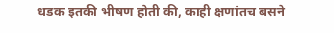धडक इतकी भीषण होती की, काही क्षणांतच बसने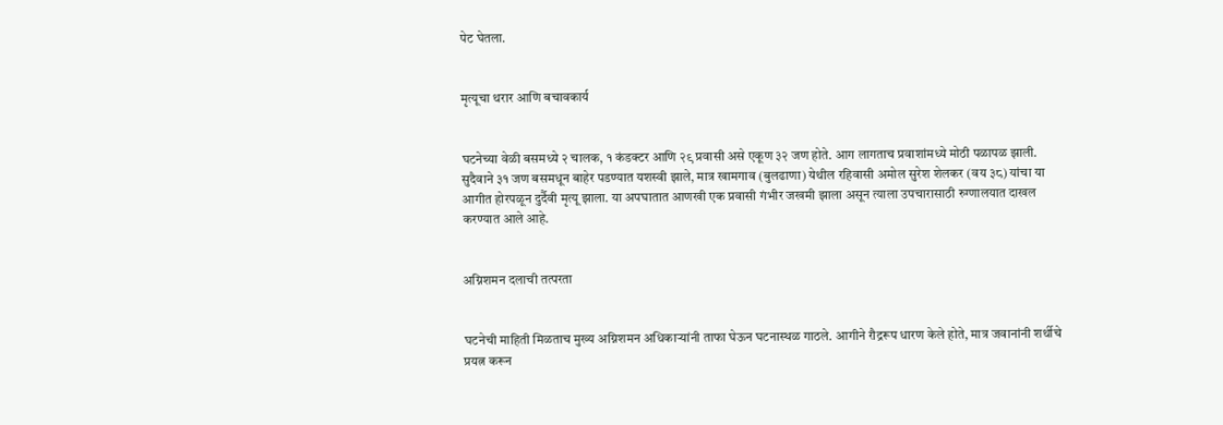पेट घेतला.


मृत्यूचा थरार आणि बचावकार्य


घटनेच्या वेळी बसमध्ये २ चालक, १ कंडक्टर आणि २९ प्रवासी असे एकूण ३२ जण होते. आग लागताच प्रवाशांमध्ये मोठी पळापळ झाली. सुदैवाने ३१ जण बसमधून बाहेर पडण्यात यशस्वी झाले, मात्र खामगाव (बुलढाणा) येथील रहिवासी अमोल सुरेश शेलकर (वय ३८) यांचा या आगीत होरपळून दुर्दैवी मृत्यू झाला. या अपघातात आणखी एक प्रवासी गंभीर जखमी झाला असून त्याला उपचारासाठी रुग्णालयात दाखल करण्यात आले आहे.


अग्निशमन दलाची तत्परता


घटनेची माहिती मिळताच मुख्य अग्निशमन अधिकाऱ्यांनी ताफा घेऊन घटनास्थळ गाठले. आगीने रौद्ररूप धारण केले होते, मात्र जवानांनी शर्थीचे प्रयत्न करून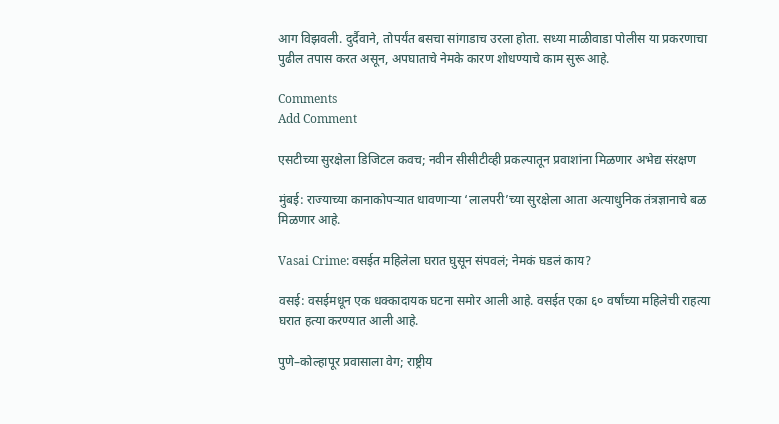आग विझवली. दुर्दैवाने, तोपर्यंत बसचा सांगाडाच उरला होता. सध्या माळीवाडा पोलीस या प्रकरणाचा पुढील तपास करत असून, अपघाताचे नेमके कारण शोधण्याचे काम सुरू आहे.

Comments
Add Comment

एसटीच्या सुरक्षेला डिजिटल कवच; नवीन सीसीटीव्ही प्रकल्पातून प्रवाशांना मिळणार अभेद्य संरक्षण

मुंबई: राज्याच्या कानाकोपऱ्यात धावणाऱ्या ‘लालपरी’च्या सुरक्षेला आता अत्याधुनिक तंत्रज्ञानाचे बळ मिळणार आहे.

Vasai Crime: वसईत महिलेला घरात घुसून संपवलं; नेमकं घडलं काय?

वसई: वसईमधून एक धक्कादायक घटना समोर आली आहे. वसईत एका ६० वर्षांच्या महिलेची राहत्या घरात हत्या करण्यात आली आहे.

पुणे–कोल्हापूर प्रवासाला वेग; राष्ट्रीय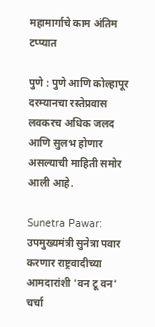महामार्गाचे काम अंतिम टप्प्यात

पुणे : पुणे आणि कोल्हापूर दरम्यानचा रस्तेप्रवास लवकरच अधिक जलद आणि सुलभ होणार असल्याची माहिती समोर आली आहे.

Sunetra Pawar: उपमुख्यमंत्री सुनेत्रा पवार करणार राष्ट्रवादीच्या आमदारांशी 'वन टू वन' चर्चा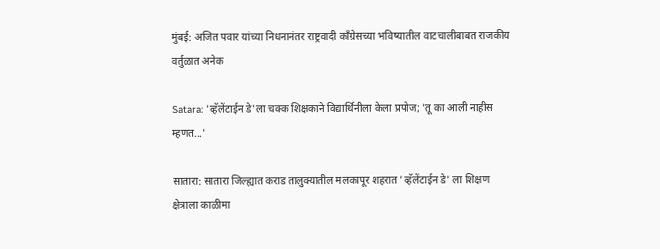मुंबई: अजित पवार यांच्या निधनानंतर राष्ट्रवादी काँग्रेसच्या भविष्यातील वाटचालीबाबत राजकीय वर्तुळात अनेक

Satara: 'व्हॅलेंटाईन डे'ला चक्क शिक्षकाने विद्यार्थिनीला केला प्रपोज; 'तू का आली नाहीस म्हणत...'

सातारा: सातारा जिल्ह्यात कराड तालुक्यातील मलकापूर शहरात 'व्हॅलेंटाईन डे' ला शिक्षण क्षेत्राला काळीमा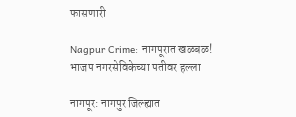फासणारी

Nagpur Crime: नागपूरात खळबळ! भाजप नगरसेविकेच्या पतीवर हल्ला

नागपूर: नागपुर जिल्ह्यात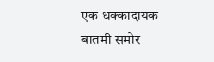एक धक्कादायक बातमी समोर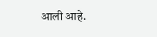आली आहे.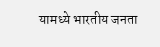यामध्ये भारतीय जनता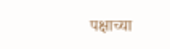पक्षाच्या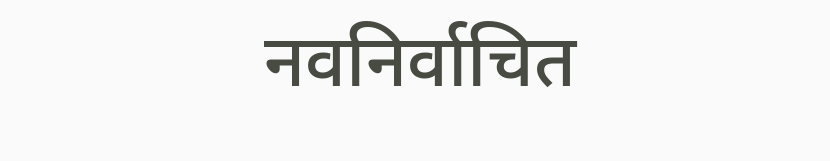नवनिर्वाचित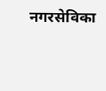नगरसेविका